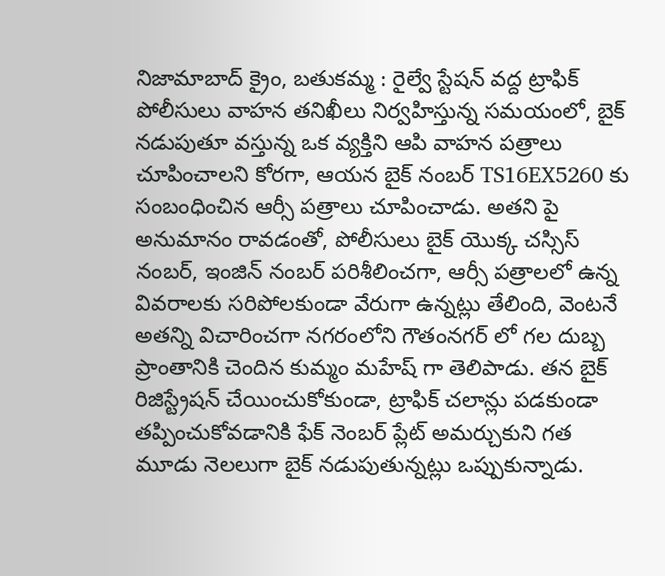నిజామాబాద్ క్రైం, బతుకమ్మ : రైల్వే స్టేషన్ వద్ద ట్రాఫిక్ పోలీసులు వాహన తనిఖీలు నిర్వహిస్తున్న సమయంలో, బైక్ నడుపుతూ వస్తున్న ఒక వ్యక్తిని ఆపి వాహన పత్రాలు చూపించాలని కోరగా, ఆయన బైక్ నంబర్ TS16EX5260 కు సంబంధించిన ఆర్సీ పత్రాలు చూపించాడు. అతని పై అనుమానం రావడంతో, పోలీసులు బైక్ యొక్క చస్సిస్ నంబర్, ఇంజిన్ నంబర్ పరిశీలించగా, ఆర్సీ పత్రాలలో ఉన్న వివరాలకు సరిపోలకుండా వేరుగా ఉన్నట్లు తేలింది, వెంటనే అతన్ని విచారించగా నగరంలోని గౌతంనగర్ లో గల దుబ్బ ప్రాంతానికి చెందిన కుమ్మం మహేష్ గా తెలిపాడు. తన బైక్ రిజిస్ట్రేషన్ చేయించుకోకుండా, ట్రాఫిక్ చలాన్లు పడకుండా తప్పించుకోవడానికి ఫేక్ నెంబర్ ప్లేట్ అమర్చుకుని గత మూడు నెలలుగా బైక్ నడుపుతున్నట్లు ఒప్పుకున్నాడు.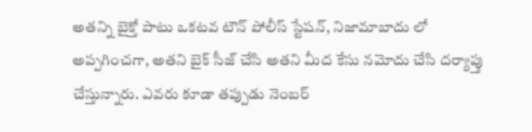అతన్ని బైక్తో పాటు ఒకటవ టౌన్ పోలీస్ స్టేషన్, నిజామాబాదు లో అప్పగించగా, అతని బైక్ సీజ్ చేసి అతని మీద కేసు నమోదు చేసి దర్యాప్తు చేస్తున్నారు. ఎవరు కూడా తప్పుడు నెంబర్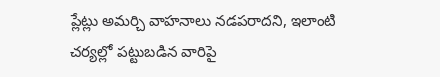ప్లేట్లు అమర్చి వాహనాలు నడపరాదని, ఇలాంటి చర్యల్లో పట్టుబడిన వారిపై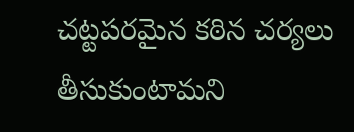చట్టపరమైన కఠిన చర్యలు తీసుకుంటామని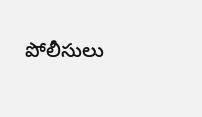పోలీసులు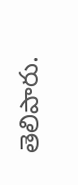తెలిపారు.